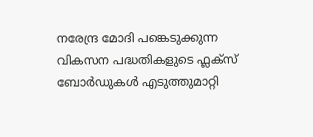നരേന്ദ്ര മോദി പങ്കെടുക്കുന്ന വികസന പദ്ധതികളുടെ ഫ്ലക്സ് ബോർഡുകൾ എടുത്തുമാറ്റി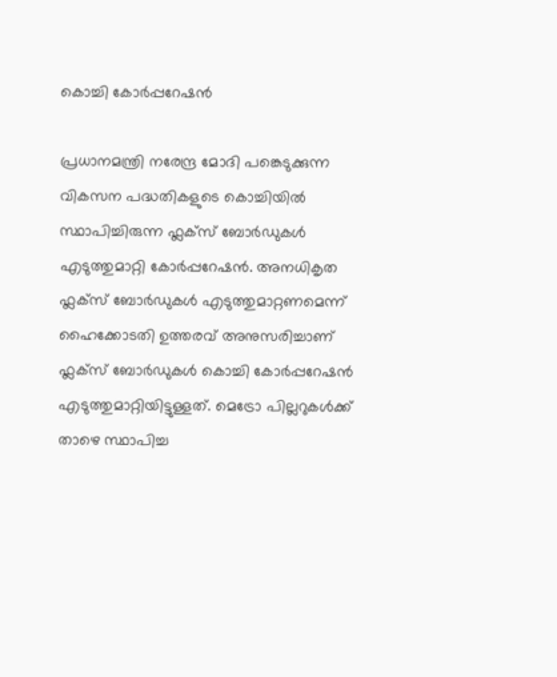കൊച്ചി കോർപ്പറേഷൻ

പ്രധാനമന്ത്രി നരേന്ദ്ര മോദി പങ്കെടുക്കുന്ന വികസന പദ്ധതികളുടെ കൊച്ചിയിൽ സ്ഥാപിച്ചിരുന്ന ഫ്ലക്സ് ബോർഡുകൾ എടുത്തുമാറ്റി കോർപ്പറേഷൻ. അനധികൃത ഫ്ലക്സ് ബോർഡുകൾ എടുത്തുമാറ്റണമെന്ന് ഹൈക്കോടതി ഉത്തരവ് അനുസരിച്ചാണ് ഫ്ലക്സ് ബോർഡുകൾ കൊച്ചി കോർപ്പറേഷൻ എടുത്തുമാറ്റിയിട്ടുള്ളത്. മെട്രോ പില്ലറുകൾക്ക് താഴെ സ്ഥാപിച്ച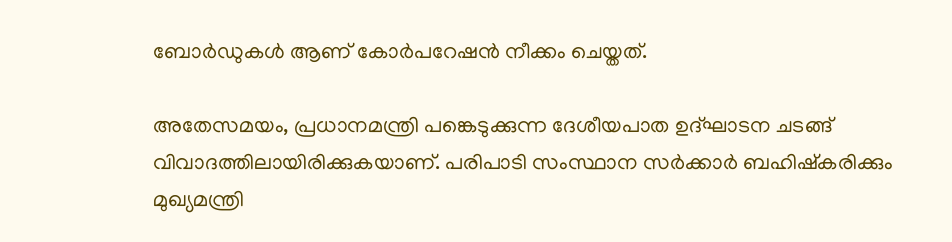ബോർഡുകൾ ആണ് കോർപറേഷൻ നീക്കം ചെയ്തത്.

അതേസമയം, പ്രധാനമന്ത്രി പങ്കെടുക്കുന്ന ദേശീയപാത ഉദ്ഘാടന ചടങ്ങ് വിവാദത്തിലായിരിക്കുകയാണ്. പരിപാടി സംസ്ഥാന സർക്കാർ ബഹിഷ്കരിക്കും മുഖ്യമന്ത്രി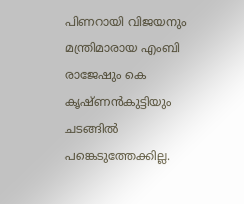പിണറായി വിജയനും മന്ത്രിമാരായ എംബി രാജേഷും കെ കൃഷ്ണൻകുട്ടിയും ചടങ്ങിൽ പങ്കെടുത്തേക്കില്ല.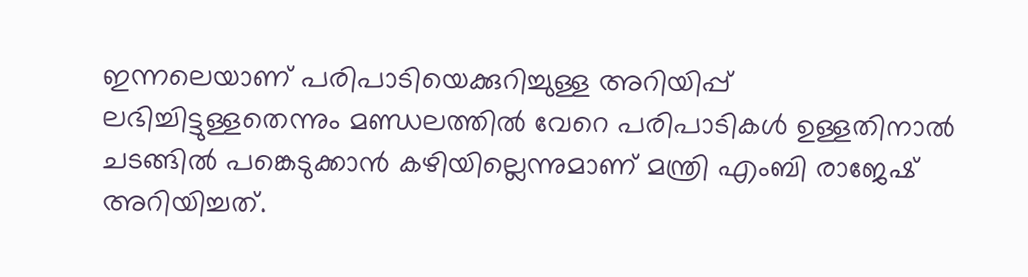ഇന്നലെയാണ് പരിപാടിയെക്കുറിച്ചുള്ള അറിയിപ്പ്  ലഭിച്ചിട്ടുള്ളതെന്നും മണ്ഡലത്തിൽ വേറെ പരിപാടികൾ ഉള്ളതിനാൽ ചടങ്ങിൽ പങ്കെടുക്കാൻ കഴിയില്ലെന്നുമാണ് മന്ത്രി എംബി രാജേഷ് അറിയിച്ചത്.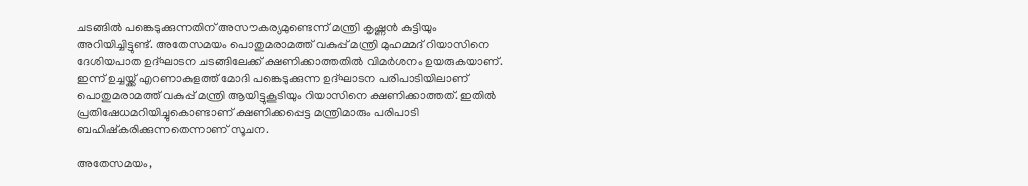ചടങ്ങിൽ പങ്കെടുക്കുന്നതിന് അസൗകര്യമുണ്ടെന്ന് മന്ത്രി കൃഷ്ണൻ കുട്ടിയും അറിയിച്ചിട്ടുണ്ട്. അതേസമയം പൊതുമരാമത്ത് വകുപ്പ് മന്ത്രി മുഹമ്മദ് റിയാസിനെ ദേശിയപാത ഉദ്ഘാടന ചടങ്ങിലേക്ക് ക്ഷണിക്കാത്തതിൽ വിമർശനം ഉയരുകയാണ്. ഇന്ന് ഉച്ചയ്ക്ക് എറണാകുളത്ത് മോദി പങ്കെടുക്കുന്ന ഉദ്ഘാടന പരിപാടിയിലാണ് പൊതുമരാമത്ത് വകുപ്പ് മന്ത്രി ആയിട്ടുകൂടിയും റിയാസിനെ ക്ഷണിക്കാത്തത്. ഇതിൽ പ്രതിഷേധമറിയിച്ചുകൊണ്ടാണ് ക്ഷണിക്കപ്പെട്ട മന്ത്രിമാരും പരിപാടി ബഹിഷ്കരിക്കുന്നതെന്നാണ് സൂചന.

അതേസമയം,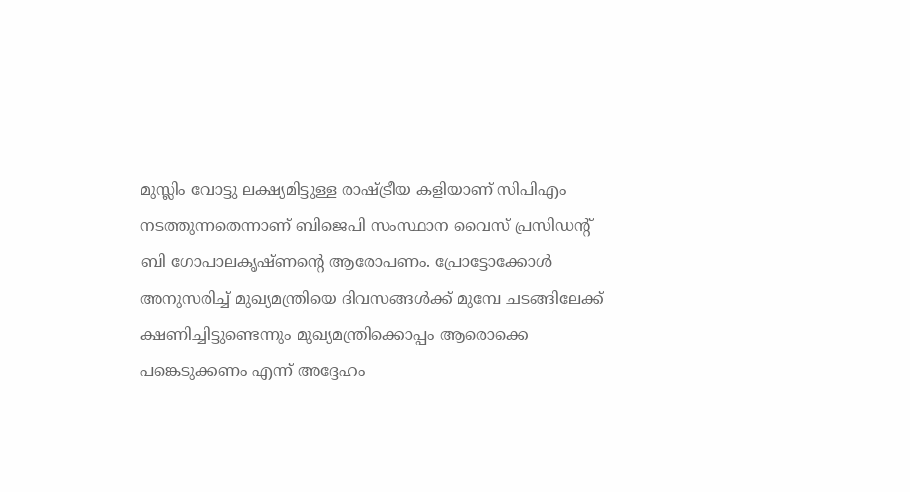മുസ്ലിം വോട്ടു ലക്ഷ്യമിട്ടുള്ള രാഷ്ട്രീയ കളിയാണ് സിപിഎം നടത്തുന്നതെന്നാണ് ബിജെപി സംസ്ഥാന വൈസ് പ്രസിഡന്റ് ബി ഗോപാലകൃഷ്ണന്റെ ആരോപണം. പ്രോട്ടോക്കോൾ അനുസരിച്ച് മുഖ്യമന്ത്രിയെ ദിവസങ്ങൾക്ക് മുമ്പേ ചടങ്ങിലേക്ക് ക്ഷണിച്ചിട്ടുണ്ടെന്നും മുഖ്യമന്ത്രിക്കൊപ്പം ആരൊക്കെ പങ്കെടുക്കണം എന്ന് അദ്ദേഹം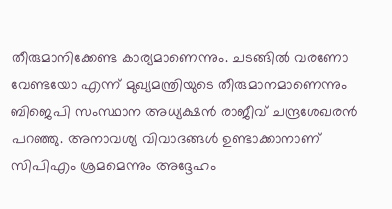തീരുമാനിക്കേണ്ട കാര്യമാണെന്നും. ചടങ്ങില്‍ വരണോ വേണ്ടയോ എന്ന് മുഖ്യമന്ത്രിയുടെ തീരുമാനമാണെന്നും ബിജെപി സംസ്ഥാന അധ്യക്ഷൻ രാജീവ് ചന്ദ്രശേഖരൻ പറഞ്ഞു. അനാവശ്യ വിവാദങ്ങൾ ഉണ്ടാക്കാനാണ് സിപിഎം ശ്രമമെന്നും അദ്ദേഹം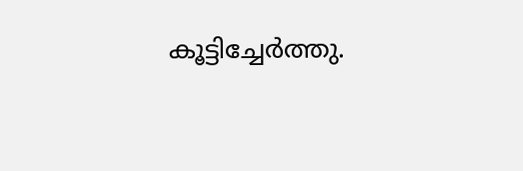കൂട്ടിച്ചേർത്തു.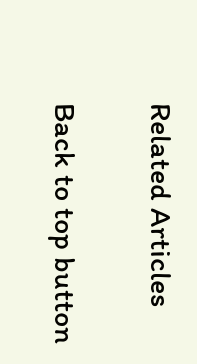Related Articles

Back to top button